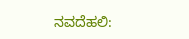ನವದೆಹಲಿ: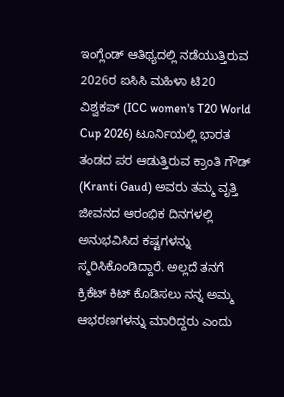ಇಂಗ್ಲೆಂಡ್ ಆತಿಥ್ಯದಲ್ಲಿ ನಡೆಯುತ್ತಿರುವ 2026ರ ಐಸಿಸಿ ಮಹಿಳಾ ಟಿ20 ವಿಶ್ವಕಪ್ (ICC women's T20 World Cup 2026) ಟೂರ್ನಿಯಲ್ಲಿ ಭಾರತ ತಂಡದ ಪರ ಆಡುತ್ತಿರುವ ಕ್ರಾಂತಿ ಗೌಡ್ (Kranti Gaud) ಅವರು ತಮ್ಮ ವೃತ್ತಿ ಜೀವನದ ಆರಂಭಿಕ ದಿನಗಳಲ್ಲಿ ಅನುಭವಿಸಿದ ಕಷ್ಟಗಳನ್ನು ಸ್ಮರಿಸಿಕೊಂಡಿದ್ದಾರೆ. ಅಲ್ಲದೆ ತನಗೆ ಕ್ರಿಕೆಟ್ ಕಿಟ್ ಕೊಡಿಸಲು ನನ್ನ ಅಮ್ಮ ಆಭರಣಗಳನ್ನು ಮಾರಿದ್ದರು ಎಂದು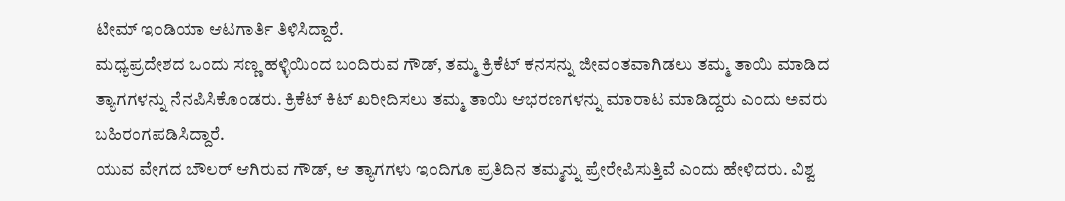ಟೀಮ್ ಇಂಡಿಯಾ ಆಟಗಾರ್ತಿ ತಿಳಿಸಿದ್ದಾರೆ.
ಮಧ್ಯಪ್ರದೇಶದ ಒಂದು ಸಣ್ಣ ಹಳ್ಳಿಯಿಂದ ಬಂದಿರುವ ಗೌಡ್, ತಮ್ಮ ಕ್ರಿಕೆಟ್ ಕನಸನ್ನು ಜೀವಂತವಾಗಿಡಲು ತಮ್ಮ ತಾಯಿ ಮಾಡಿದ ತ್ಯಾಗಗಳನ್ನು ನೆನಪಿಸಿಕೊಂಡರು. ಕ್ರಿಕೆಟ್ ಕಿಟ್ ಖರೀದಿಸಲು ತಮ್ಮ ತಾಯಿ ಆಭರಣಗಳನ್ನು ಮಾರಾಟ ಮಾಡಿದ್ದರು ಎಂದು ಅವರು ಬಹಿರಂಗಪಡಿಸಿದ್ದಾರೆ.
ಯುವ ವೇಗದ ಬೌಲರ್ ಆಗಿರುವ ಗೌಡ್, ಆ ತ್ಯಾಗಗಳು ಇಂದಿಗೂ ಪ್ರತಿದಿನ ತಮ್ಮನ್ನು ಪ್ರೇರೇಪಿಸುತ್ತಿವೆ ಎಂದು ಹೇಳಿದರು. ವಿಶ್ವ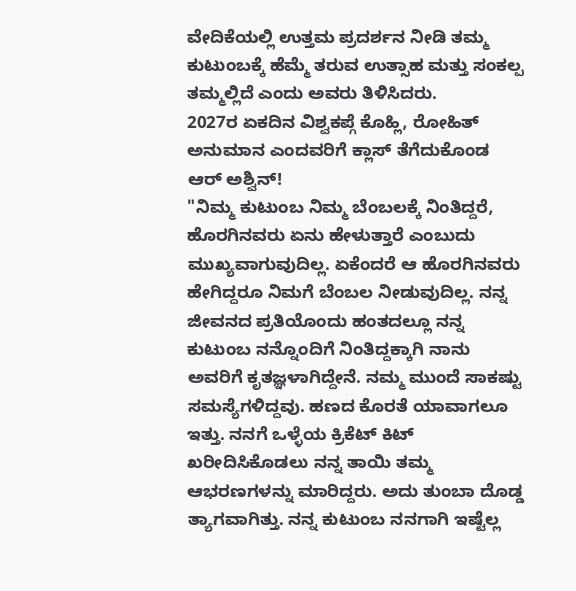ವೇದಿಕೆಯಲ್ಲಿ ಉತ್ತಮ ಪ್ರದರ್ಶನ ನೀಡಿ ತಮ್ಮ ಕುಟುಂಬಕ್ಕೆ ಹೆಮ್ಮೆ ತರುವ ಉತ್ಸಾಹ ಮತ್ತು ಸಂಕಲ್ಪ ತಮ್ಮಲ್ಲಿದೆ ಎಂದು ಅವರು ತಿಳಿಸಿದರು.
2027ರ ಏಕದಿನ ವಿಶ್ವಕಪ್ಗೆ ಕೊಹ್ಲಿ, ರೋಹಿತ್ ಅನುಮಾನ ಎಂದವರಿಗೆ ಕ್ಲಾಸ್ ತೆಗೆದುಕೊಂಡ ಆರ್ ಅಶ್ವಿನ್!
"ನಿಮ್ಮ ಕುಟುಂಬ ನಿಮ್ಮ ಬೆಂಬಲಕ್ಕೆ ನಿಂತಿದ್ದರೆ, ಹೊರಗಿನವರು ಏನು ಹೇಳುತ್ತಾರೆ ಎಂಬುದು ಮುಖ್ಯವಾಗುವುದಿಲ್ಲ. ಏಕೆಂದರೆ ಆ ಹೊರಗಿನವರು ಹೇಗಿದ್ದರೂ ನಿಮಗೆ ಬೆಂಬಲ ನೀಡುವುದಿಲ್ಲ. ನನ್ನ ಜೀವನದ ಪ್ರತಿಯೊಂದು ಹಂತದಲ್ಲೂ ನನ್ನ ಕುಟುಂಬ ನನ್ನೊಂದಿಗೆ ನಿಂತಿದ್ದಕ್ಕಾಗಿ ನಾನು ಅವರಿಗೆ ಕೃತಜ್ಞಳಾಗಿದ್ದೇನೆ. ನಮ್ಮ ಮುಂದೆ ಸಾಕಷ್ಟು ಸಮಸ್ಯೆಗಳಿದ್ದವು. ಹಣದ ಕೊರತೆ ಯಾವಾಗಲೂ ಇತ್ತು. ನನಗೆ ಒಳ್ಳೆಯ ಕ್ರಿಕೆಟ್ ಕಿಟ್ ಖರೀದಿಸಿಕೊಡಲು ನನ್ನ ತಾಯಿ ತಮ್ಮ ಆಭರಣಗಳನ್ನು ಮಾರಿದ್ದರು. ಅದು ತುಂಬಾ ದೊಡ್ಡ ತ್ಯಾಗವಾಗಿತ್ತು. ನನ್ನ ಕುಟುಂಬ ನನಗಾಗಿ ಇಷ್ಟೆಲ್ಲ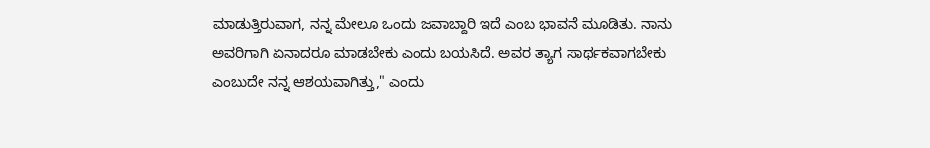ಮಾಡುತ್ತಿರುವಾಗ, ನನ್ನ ಮೇಲೂ ಒಂದು ಜವಾಬ್ದಾರಿ ಇದೆ ಎಂಬ ಭಾವನೆ ಮೂಡಿತು. ನಾನು ಅವರಿಗಾಗಿ ಏನಾದರೂ ಮಾಡಬೇಕು ಎಂದು ಬಯಸಿದೆ. ಅವರ ತ್ಯಾಗ ಸಾರ್ಥಕವಾಗಬೇಕು ಎಂಬುದೇ ನನ್ನ ಆಶಯವಾಗಿತ್ತು," ಎಂದು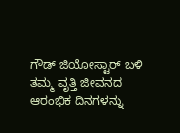ಗೌಡ್ ಜಿಯೋಸ್ಟಾರ್ ಬಳಿ ತಮ್ಮ ವೃತ್ತಿ ಜೀವನದ ಆರಂಭಿಕ ದಿನಗಳನ್ನು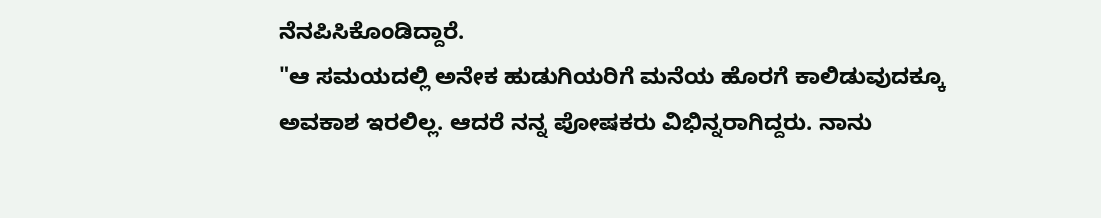ನೆನಪಿಸಿಕೊಂಡಿದ್ದಾರೆ.
"ಆ ಸಮಯದಲ್ಲಿ ಅನೇಕ ಹುಡುಗಿಯರಿಗೆ ಮನೆಯ ಹೊರಗೆ ಕಾಲಿಡುವುದಕ್ಕೂ ಅವಕಾಶ ಇರಲಿಲ್ಲ. ಆದರೆ ನನ್ನ ಪೋಷಕರು ವಿಭಿನ್ನರಾಗಿದ್ದರು. ನಾನು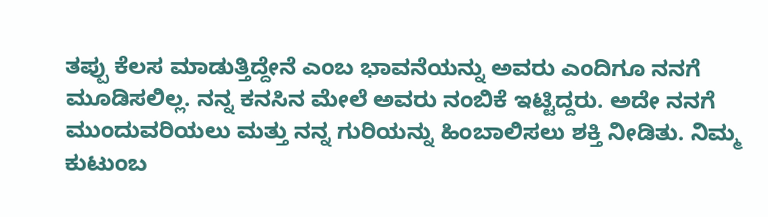ತಪ್ಪು ಕೆಲಸ ಮಾಡುತ್ತಿದ್ದೇನೆ ಎಂಬ ಭಾವನೆಯನ್ನು ಅವರು ಎಂದಿಗೂ ನನಗೆ ಮೂಡಿಸಲಿಲ್ಲ. ನನ್ನ ಕನಸಿನ ಮೇಲೆ ಅವರು ನಂಬಿಕೆ ಇಟ್ಟಿದ್ದರು. ಅದೇ ನನಗೆ ಮುಂದುವರಿಯಲು ಮತ್ತು ನನ್ನ ಗುರಿಯನ್ನು ಹಿಂಬಾಲಿಸಲು ಶಕ್ತಿ ನೀಡಿತು. ನಿಮ್ಮ ಕುಟುಂಬ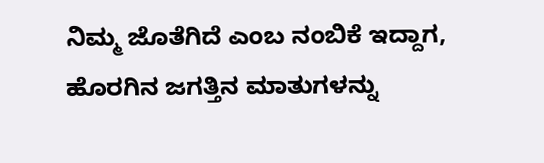ನಿಮ್ಮ ಜೊತೆಗಿದೆ ಎಂಬ ನಂಬಿಕೆ ಇದ್ದಾಗ, ಹೊರಗಿನ ಜಗತ್ತಿನ ಮಾತುಗಳನ್ನು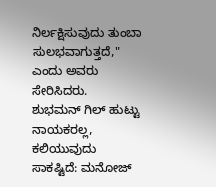ನಿರ್ಲಕ್ಷಿಸುವುದು ತುಂಬಾ ಸುಲಭವಾಗುತ್ತದೆ," ಎಂದು ಅವರು ಸೇರಿಸಿದರು.
ಶುಭಮನ್ ಗಿಲ್ ಹುಟ್ಟು ನಾಯಕರಲ್ಲ, ಕಲಿಯುವುದು ಸಾಕಷ್ಟಿದೆ: ಮನೋಜ್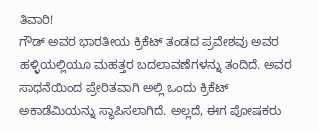ತಿವಾರಿ!
ಗೌಡ್ ಅವರ ಭಾರತೀಯ ಕ್ರಿಕೆಟ್ ತಂಡದ ಪ್ರವೇಶವು ಅವರ ಹಳ್ಳಿಯಲ್ಲಿಯೂ ಮಹತ್ತರ ಬದಲಾವಣೆಗಳನ್ನು ತಂದಿದೆ. ಅವರ ಸಾಧನೆಯಿಂದ ಪ್ರೇರಿತವಾಗಿ ಅಲ್ಲಿ ಒಂದು ಕ್ರಿಕೆಟ್ ಅಕಾಡೆಮಿಯನ್ನು ಸ್ಥಾಪಿಸಲಾಗಿದೆ. ಅಲ್ಲದೆ, ಈಗ ಪೋಷಕರು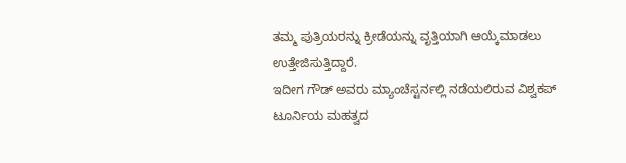ತಮ್ಮ ಪುತ್ರಿಯರನ್ನು ಕ್ರೀಡೆಯನ್ನು ವೃತ್ತಿಯಾಗಿ ಆಯ್ಕೆಮಾಡಲು ಉತ್ತೇಜಿಸುತ್ತಿದ್ದಾರೆ.
ಇದೀಗ ಗೌಡ್ ಅವರು ಮ್ಯಾಂಚೆಸ್ಟರ್ನಲ್ಲಿ ನಡೆಯಲಿರುವ ವಿಶ್ವಕಪ್ ಟೂರ್ನಿಯ ಮಹತ್ವದ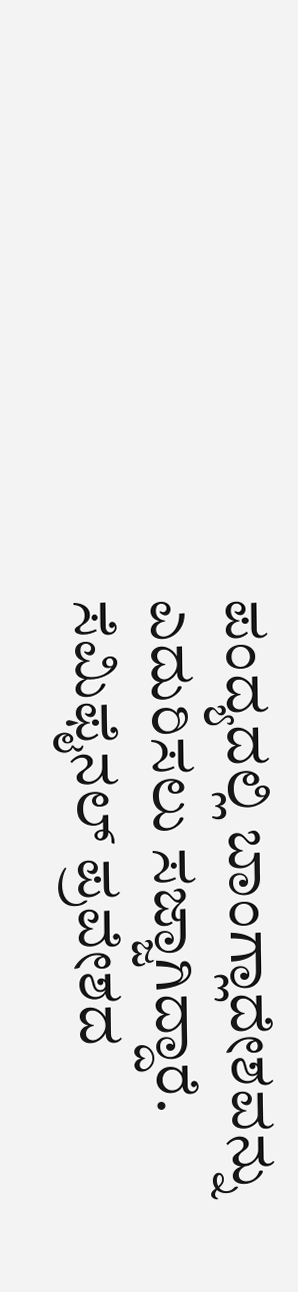ಪಂದ್ಯದಲ್ಲಿ ಬಾಂಗ್ಲಾದೇಶವನ್ನು ಎದುರಿಸಲು ಸಜ್ಜಾಗಿದ್ದಾರೆ. ಸೆಮಿಫೈನಲ್ ಪ್ರವೇಶದ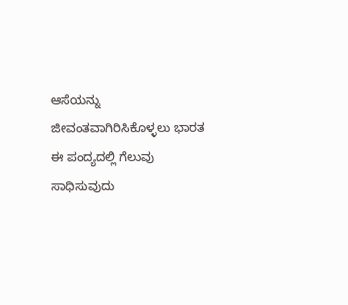ಆಸೆಯನ್ನು ಜೀವಂತವಾಗಿರಿಸಿಕೊಳ್ಳಲು ಭಾರತ ಈ ಪಂದ್ಯದಲ್ಲಿ ಗೆಲುವು ಸಾಧಿಸುವುದು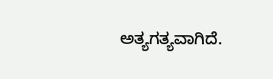ಅತ್ಯಗತ್ಯವಾಗಿದೆ.